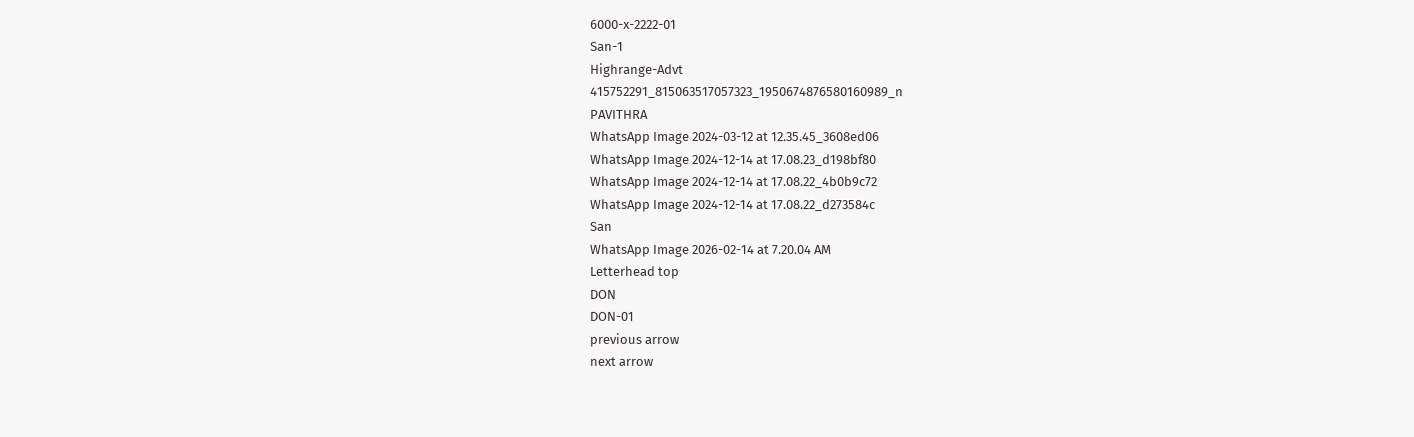6000-x-2222-01
San-1
Highrange-Advt
415752291_815063517057323_1950674876580160989_n
PAVITHRA
WhatsApp Image 2024-03-12 at 12.35.45_3608ed06
WhatsApp Image 2024-12-14 at 17.08.23_d198bf80
WhatsApp Image 2024-12-14 at 17.08.22_4b0b9c72
WhatsApp Image 2024-12-14 at 17.08.22_d273584c
San
WhatsApp Image 2026-02-14 at 7.20.04 AM
Letterhead top
DON
DON-01
previous arrow
next arrow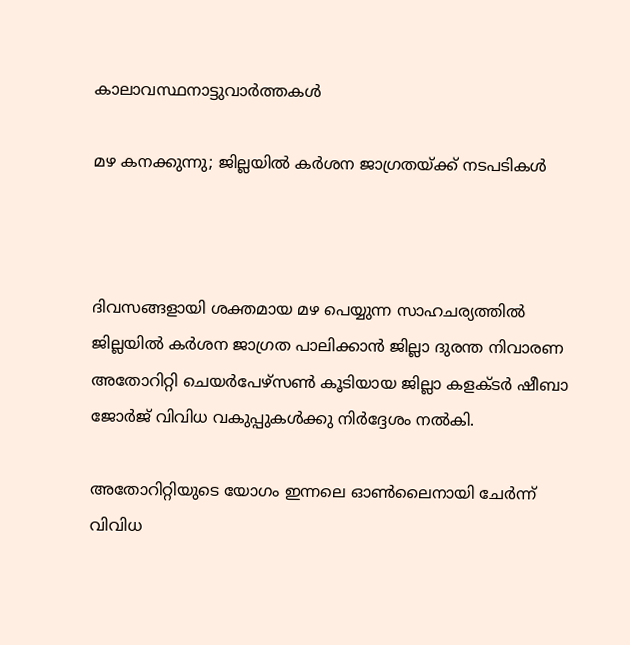കാലാവസ്ഥനാട്ടുവാര്‍ത്തകള്‍

മഴ കനക്കുന്നു; ജില്ലയില്‍ കര്‍ശന ജാഗ്രതയ്ക്ക് നടപടികള്‍



ദിവസങ്ങളായി ശക്തമായ മഴ പെയ്യുന്ന സാഹചര്യത്തില്‍ ജില്ലയില്‍ കര്‍ശന ജാഗ്രത പാലിക്കാന്‍ ജില്ലാ ദുരന്ത നിവാരണ അതോറിറ്റി ചെയര്‍പേഴ്‌സണ്‍ കൂടിയായ ജില്ലാ കളക്ടര്‍ ഷീബാ ജോര്‍ജ് വിവിധ വകുപ്പുകള്‍ക്കു നിര്‍ദ്ദേശം നല്‍കി.

അതോറിറ്റിയുടെ യോഗം ഇന്നലെ ഓണ്‍ലൈനായി ചേര്‍ന്ന് വിവിധ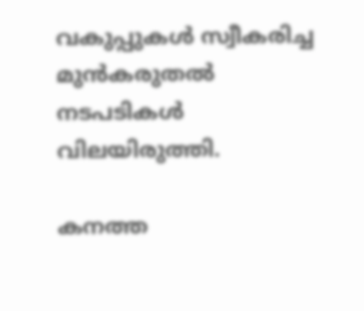വകുപ്പുകള്‍ സ്വീകരിച്ച മുന്‍കരുതല്‍ നടപടികള്‍ വിലയിരുത്തി.

കനത്ത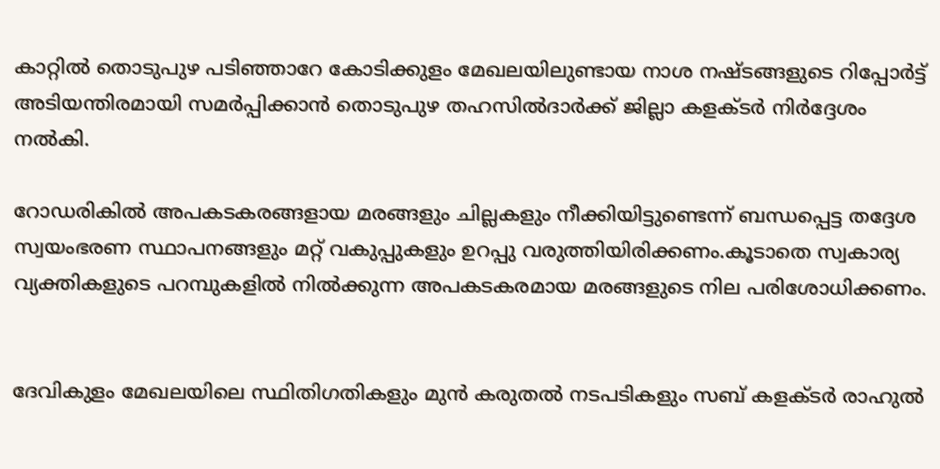കാറ്റില്‍ തൊടുപുഴ പടിഞ്ഞാറേ കോടിക്കുളം മേഖലയിലുണ്ടായ നാശ നഷ്ടങ്ങളുടെ റിപ്പോര്‍ട്ട് അടിയന്തിരമായി സമര്‍പ്പിക്കാന്‍ തൊടുപുഴ തഹസില്‍ദാര്‍ക്ക് ജില്ലാ കളക്ടര്‍ നിര്‍ദ്ദേശം നല്‍കി.

റോഡരികില്‍ അപകടകരങ്ങളായ മരങ്ങളും ചില്ലകളും നീക്കിയിട്ടുണ്ടെന്ന് ബന്ധപ്പെട്ട തദ്ദേശ സ്വയംഭരണ സ്ഥാപനങ്ങളും മറ്റ് വകുപ്പുകളും ഉറപ്പു വരുത്തിയിരിക്കണം.കൂടാതെ സ്വകാര്യ വ്യക്തികളുടെ പറമ്പുകളില്‍ നില്‍ക്കുന്ന അപകടകരമായ മരങ്ങളുടെ നില പരിശോധിക്കണം.


ദേവികുളം മേഖലയിലെ സ്ഥിതിഗതികളും മുന്‍ കരുതല്‍ നടപടികളും സബ് കളക്ടര്‍ രാഹുല്‍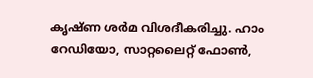കൃഷ്ണ ശര്‍മ വിശദീകരിച്ചു. ഹാം റേഡിയോ, സാറ്റലൈറ്റ് ഫോണ്‍,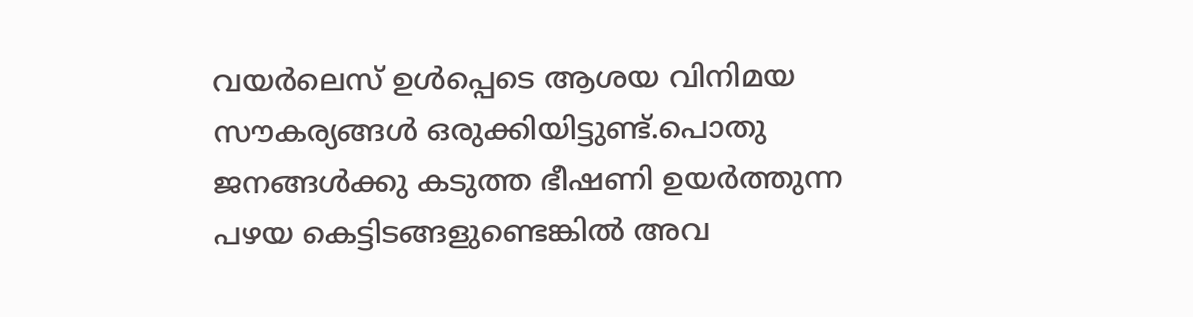വയര്‍ലെസ് ഉള്‍പ്പെടെ ആശയ വിനിമയ സൗകര്യങ്ങള്‍ ഒരുക്കിയിട്ടുണ്ട്.പൊതു ജനങ്ങള്‍ക്കു കടുത്ത ഭീഷണി ഉയര്‍ത്തുന്ന പഴയ കെട്ടിടങ്ങളുണ്ടെങ്കില്‍ അവ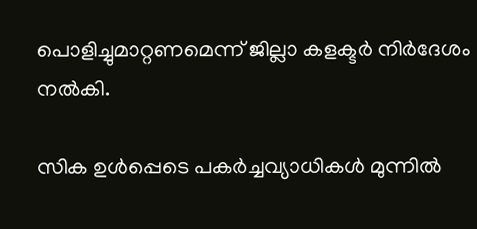പൊളിച്ചുമാറ്റണമെന്ന് ജില്ലാ കളക്ടര്‍ നിര്‍ദേശം നല്‍കി.

സിക ഉള്‍പ്പെടെ പകര്‍ച്ചവ്യാധികള്‍ മുന്നില്‍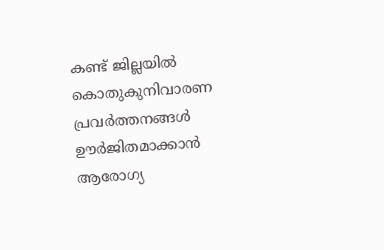കണ്ട് ജില്ലയില്‍ കൊതുകുനിവാരണ പ്രവര്‍ത്തനങ്ങള്‍ ഊര്‍ജിതമാക്കാന്‍ ആരോഗ്യ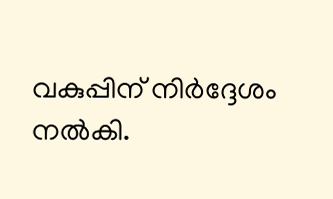വകുപ്പിന് നിര്‍ദ്ദേശം നല്‍കി.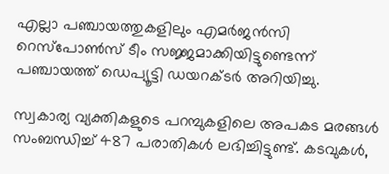എല്ലാ പഞ്ചായത്തുകളിലും എമര്‍ജന്‍സി റെസ്‌പോണ്‍സ് ടീം സജ്ജമാക്കിയിട്ടുണ്ടെന്ന് പഞ്ചായത്ത് ഡെപ്യൂട്ടി ഡയറക്ടര്‍ അറിയിച്ചു.

സ്വകാര്യ വ്യക്തികളുടെ പറമ്പുകളിലെ അപകട മരങ്ങള്‍ സംബന്ധിച്ച് 487 പരാതികള്‍ ലഭിച്ചിട്ടുണ്ട്. കടവുകള്‍,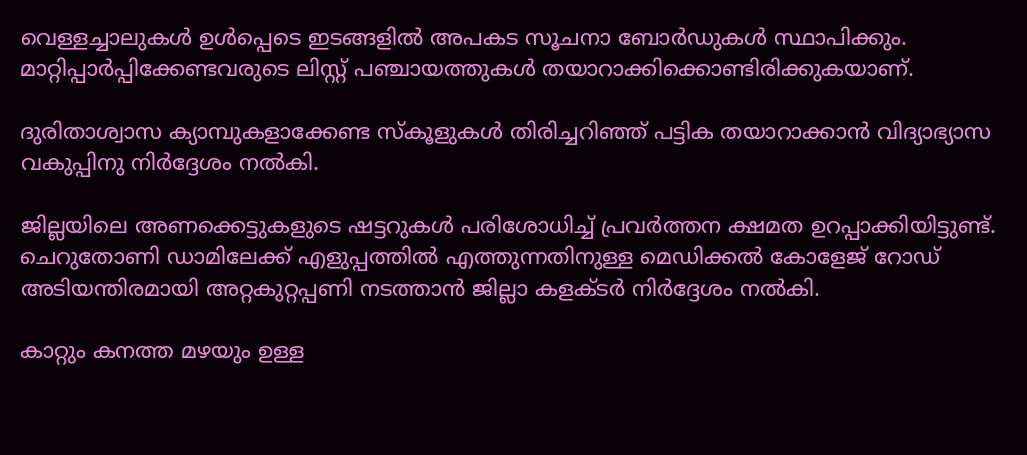വെള്ളച്ചാലുകള്‍ ഉള്‍പ്പെടെ ഇടങ്ങളില്‍ അപകട സൂചനാ ബോര്‍ഡുകള്‍ സ്ഥാപിക്കും. മാറ്റിപ്പാര്‍പ്പിക്കേണ്ടവരുടെ ലിസ്റ്റ് പഞ്ചായത്തുകള്‍ തയാറാക്കിക്കൊണ്ടിരിക്കുകയാണ്.

ദുരിതാശ്വാസ ക്യാമ്പുകളാക്കേണ്ട സ്‌കൂളുകള്‍ തിരിച്ചറിഞ്ഞ് പട്ടിക തയാറാക്കാന്‍ വിദ്യാഭ്യാസ വകുപ്പിനു നിര്‍ദ്ദേശം നല്‍കി.

ജില്ലയിലെ അണക്കെട്ടുകളുടെ ഷട്ടറുകള്‍ പരിശോധിച്ച് പ്രവര്‍ത്തന ക്ഷമത ഉറപ്പാക്കിയിട്ടുണ്ട്. ചെറുതോണി ഡാമിലേക്ക് എളുപ്പത്തില്‍ എത്തുന്നതിനുള്ള മെഡിക്കല്‍ കോളേജ് റോഡ് അടിയന്തിരമായി അറ്റകുറ്റപ്പണി നടത്താന്‍ ജില്ലാ കളക്ടര്‍ നിര്‍ദ്ദേശം നല്‍കി.

കാറ്റും കനത്ത മഴയും ഉള്ള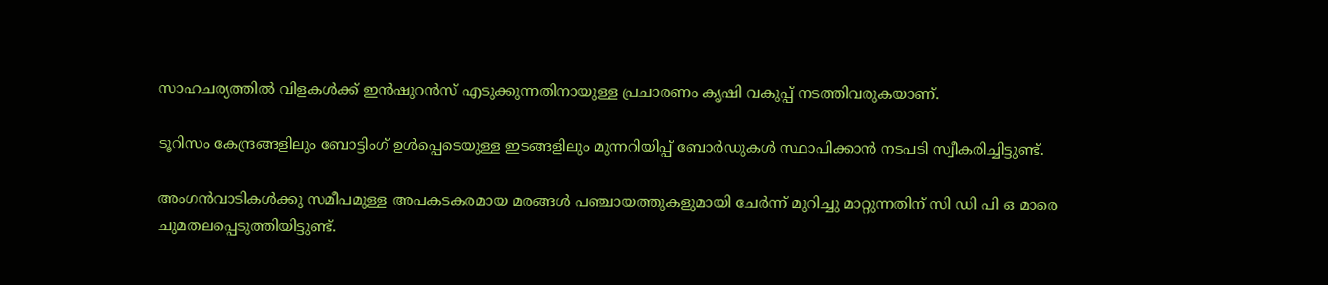സാഹചര്യത്തില്‍ വിളകള്‍ക്ക് ഇന്‍ഷുറന്‍സ് എടുക്കുന്നതിനായുള്ള പ്രചാരണം കൃഷി വകുപ്പ് നടത്തിവരുകയാണ്.

ടൂറിസം കേന്ദ്രങ്ങളിലും ബോട്ടിംഗ് ഉള്‍പ്പെടെയുള്ള ഇടങ്ങളിലും മുന്നറിയിപ്പ് ബോര്‍ഡുകള്‍ സ്ഥാപിക്കാന്‍ നടപടി സ്വീകരിച്ചിട്ടുണ്ട്.

അംഗന്‍വാടികള്‍ക്കു സമീപമുള്ള അപകടകരമായ മരങ്ങള്‍ പഞ്ചായത്തുകളുമായി ചേര്‍ന്ന് മുറിച്ചു മാറ്റുന്നതിന് സി ഡി പി ഒ മാരെ ചുമതലപ്പെടുത്തിയിട്ടുണ്ട്.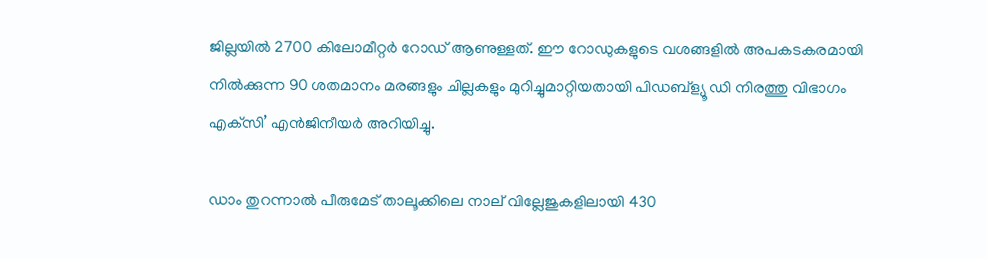ജില്ലയില്‍ 2700 കിലോമീറ്റര്‍ റോഡ് ആണുള്ളത്. ഈ റോഡുകളുടെ വശങ്ങളില്‍ അപകടകരമായി നില്‍ക്കുന്ന 90 ശതമാനം മരങ്ങളും ചില്ലകളും മുറിച്ചുമാറ്റിയതായി പിഡബ്‌ള്യൂ ഡി നിരത്തു വിഭാഗം എക്‌സി’ എന്‍ജിനീയര്‍ അറിയിച്ചു.

ഡാം തുറന്നാല്‍ പീരുമേട് താലൂക്കിലെ നാല് വില്ലേജുകളിലായി 430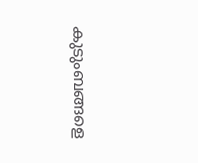കുടുംബങ്ങളെ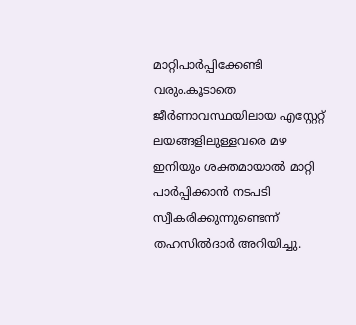മാറ്റിപാര്‍പ്പിക്കേണ്ടി വരും.കൂടാതെ ജീര്‍ണാവസ്ഥയിലായ എസ്റ്റേറ്റ് ലയങ്ങളിലുള്ളവരെ മഴ ഇനിയും ശക്തമായാല്‍ മാറ്റി പാര്‍പ്പിക്കാന്‍ നടപടി സ്വീകരിക്കുന്നുണ്ടെന്ന് തഹസില്‍ദാര്‍ അറിയിച്ചു.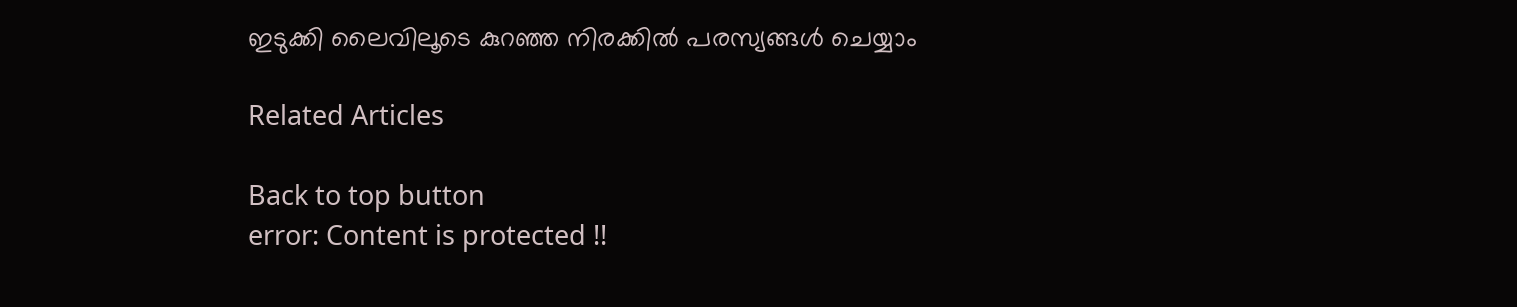ഇടുക്കി ലൈവിലൂടെ കുറഞ്ഞ നിരക്കിൽ പരസ്യങ്ങൾ ചെയ്യാം

Related Articles

Back to top button
error: Content is protected !!